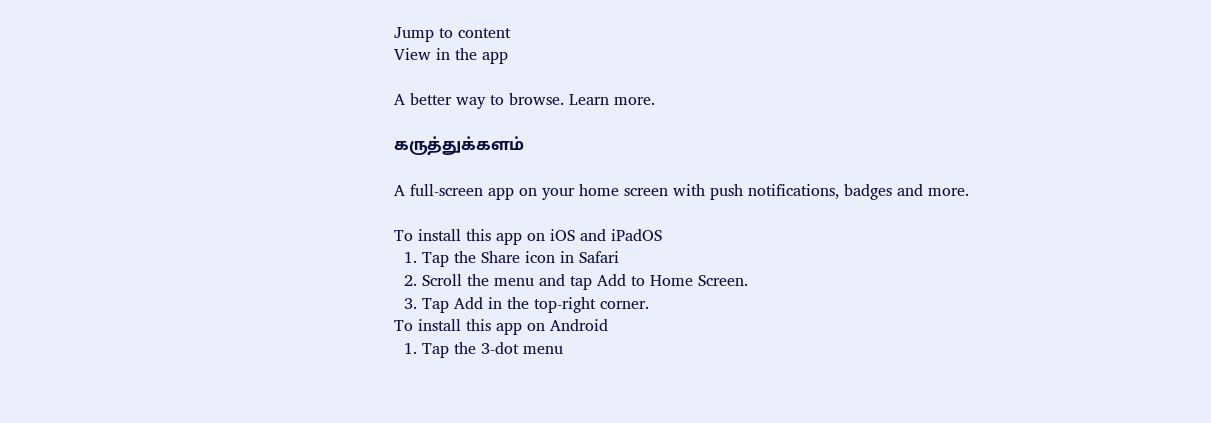Jump to content
View in the app

A better way to browse. Learn more.

கருத்துக்களம்

A full-screen app on your home screen with push notifications, badges and more.

To install this app on iOS and iPadOS
  1. Tap the Share icon in Safari
  2. Scroll the menu and tap Add to Home Screen.
  3. Tap Add in the top-right corner.
To install this app on Android
  1. Tap the 3-dot menu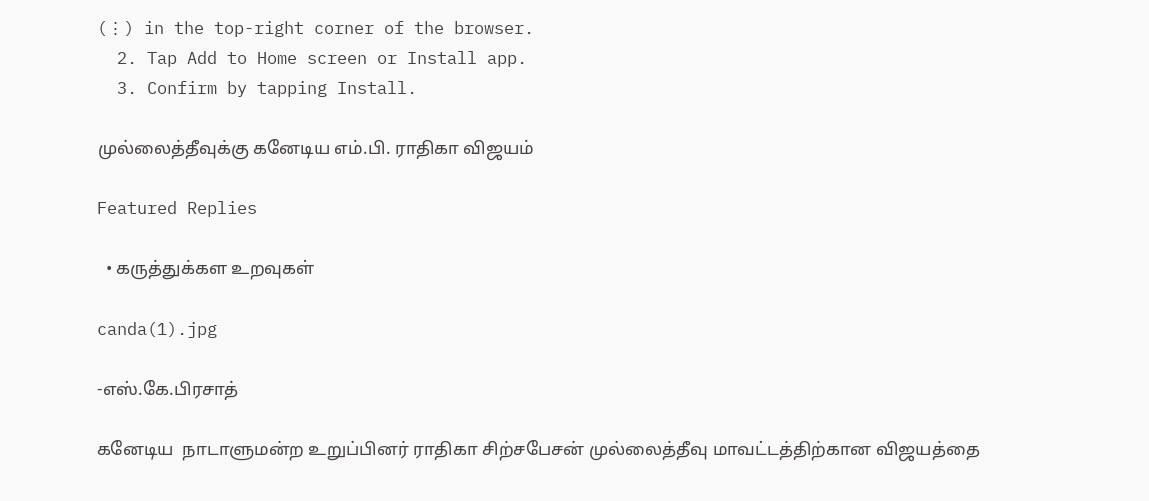(⋮) in the top-right corner of the browser.
  2. Tap Add to Home screen or Install app.
  3. Confirm by tapping Install.

முல்லைத்தீவுக்கு கனேடிய எம்.பி. ராதிகா விஜயம்

Featured Replies

  • கருத்துக்கள உறவுகள்

canda(1).jpg

-எஸ்.கே.பிரசாத்

கனேடிய  நாடாளுமன்ற உறுப்பினர் ராதிகா சிற்சபேசன் முல்லைத்தீவு மாவட்டத்திற்கான விஜயத்தை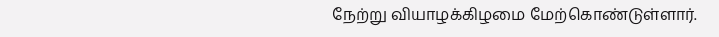நேற்று வியாழக்கிழமை மேற்கொண்டுள்ளார்.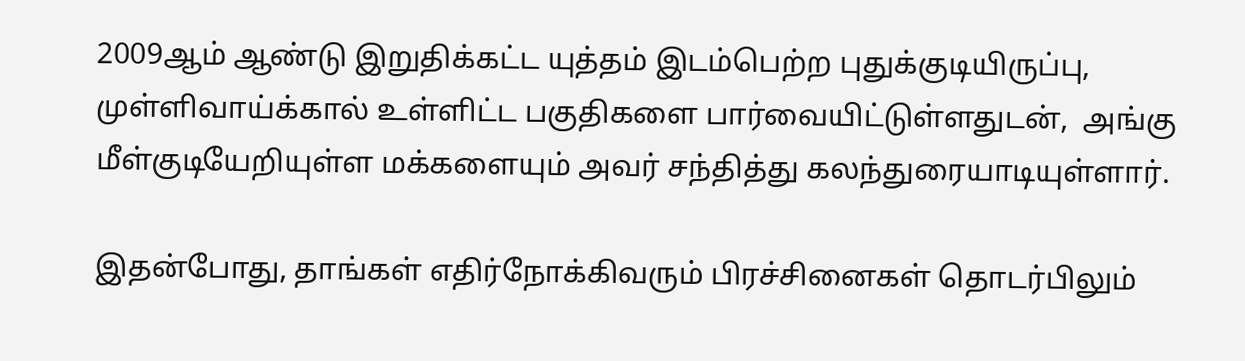2009ஆம் ஆண்டு இறுதிக்கட்ட யுத்தம் இடம்பெற்ற புதுக்குடியிருப்பு, முள்ளிவாய்க்கால் உள்ளிட்ட பகுதிகளை பார்வையிட்டுள்ளதுடன்,  அங்கு மீள்குடியேறியுள்ள மக்களையும் அவர் சந்தித்து கலந்துரையாடியுள்ளார்.

இதன்போது, தாங்கள் எதிர்நோக்கிவரும் பிரச்சினைகள் தொடர்பிலும்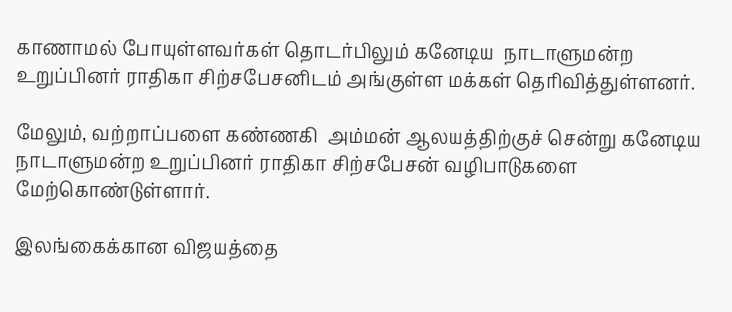காணாமல் போயுள்ளவர்கள் தொடர்பிலும் கனேடிய  நாடாளுமன்ற உறுப்பினர் ராதிகா சிற்சபேசனிடம் அங்குள்ள மக்கள் தெரிவித்துள்ளனர்.

மேலும், வற்றாப்பளை கண்ணகி  அம்மன் ஆலயத்திற்குச் சென்று கனேடிய  நாடாளுமன்ற உறுப்பினர் ராதிகா சிற்சபேசன் வழிபாடுகளை மேற்கொண்டுள்ளார்.

இலங்கைக்கான விஜயத்தை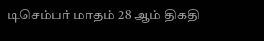டிசெம்பர் மாதம் 28 ஆம் திகதி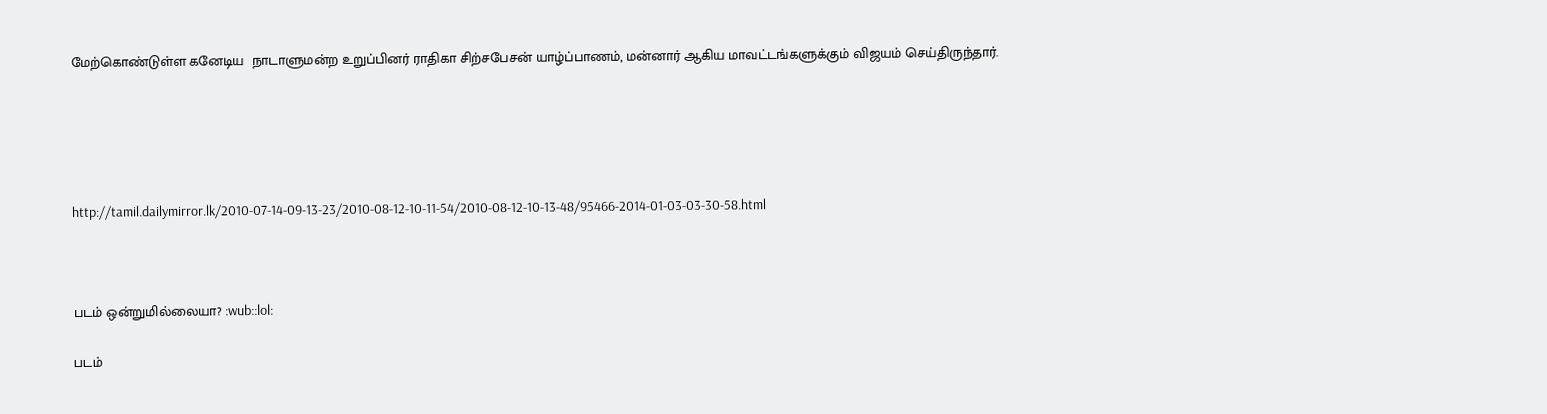மேற்கொண்டுள்ள கனேடிய  நாடாளுமன்ற உறுப்பினர் ராதிகா சிற்சபேசன் யாழ்ப்பாணம், மன்னார் ஆகிய மாவட்டங்களுக்கும் விஜயம் செய்திருந்தார்.





http://tamil.dailymirror.lk/2010-07-14-09-13-23/2010-08-12-10-11-54/2010-08-12-10-13-48/95466-2014-01-03-03-30-58.html



படம் ஒன்றுமில்லையா? :wub::lol:

படம்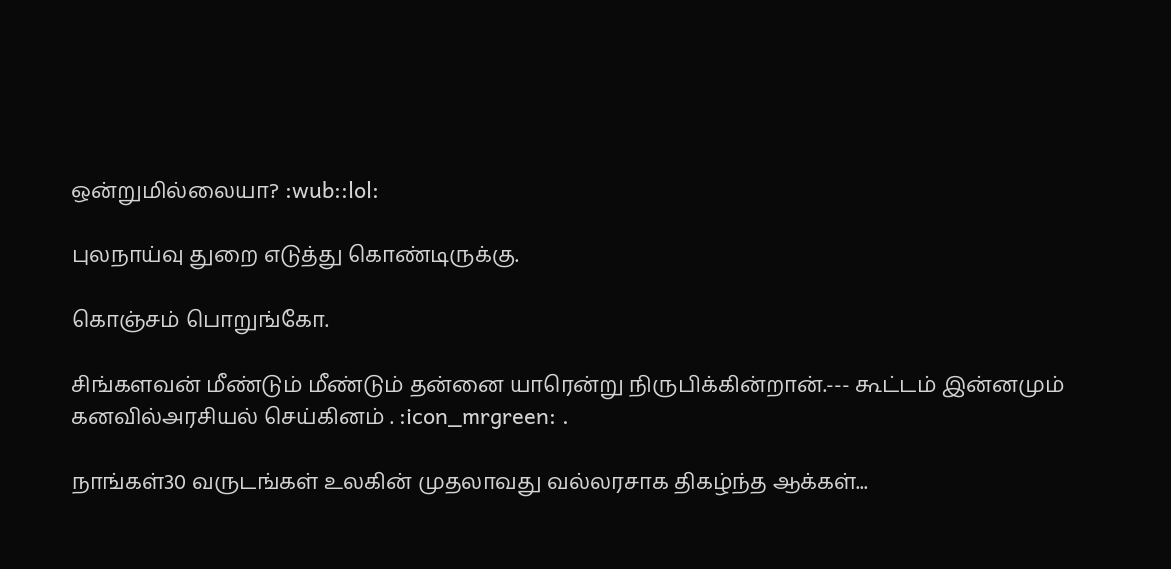ஒன்றுமில்லையா? :wub::lol:

புலநாய்வு துறை எடுத்து கொண்டிருக்கு.

கொஞ்சம் பொறுங்கோ.

சிங்களவன் மீண்டும் மீண்டும் தன்னை யாரென்று நிருபிக்கின்றான்.--- கூட்டம் இன்னமும் கனவில்அரசியல் செய்கினம் . :icon_mrgreen: .

நாங்கள்30 வருடங்கள் உலகின் முதலாவது வல்லரசாக திகழ்ந்த ஆக்கள்...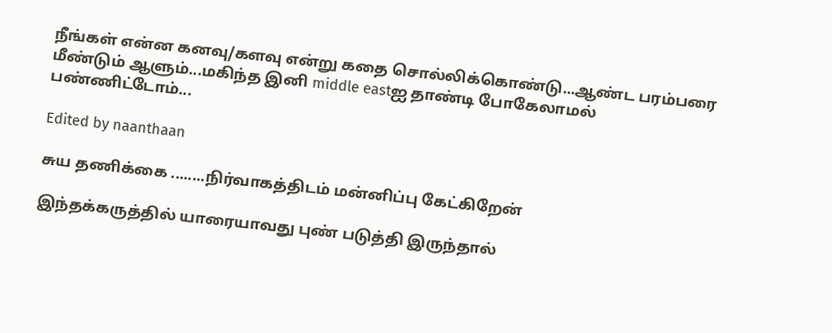நீங்கள் என்ன கனவு/களவு என்று கதை சொல்லிக்கொண்டு...ஆண்ட பரம்பரை மீண்டும் ஆளும்...மகிந்த இனி middle eastஐ தாண்டி போகேலாமல் பண்ணிட்டோம்...

Edited by naanthaan

சுய தணிக்கை ........நிர்வாகத்திடம் மன்னிப்பு கேட்கிறேன்

இந்தக்கருத்தில் யாரையாவது புண் படுத்தி இருந்தால்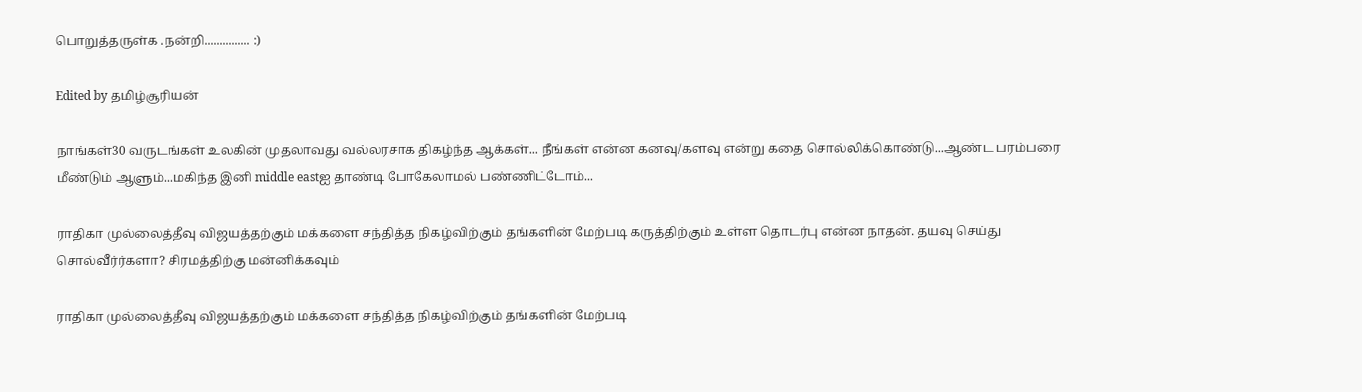பொறுத்தருள்க .நன்றி............... :)

Edited by தமிழ்சூரியன்

நாங்கள்30 வருடங்கள் உலகின் முதலாவது வல்லரசாக திகழ்ந்த ஆக்கள்... நீங்கள் என்ன கனவு/களவு என்று கதை சொல்லிக்கொண்டு...ஆண்ட பரம்பரை மீண்டும் ஆளும்...மகிந்த இனி middle eastஐ தாண்டி போகேலாமல் பண்ணிட்டோம்...

ராதிகா முல்லைத்தீவு விஜயத்தற்கும் மக்களை சந்தித்த நிகழ்விற்கும் தங்களின் மேற்படி கருத்திற்கும் உள்ள தொடர்பு என்ன நாதன். தயவு செய்து சொல்வீர்ர்களா? சிரமத்திற்கு மன்னிக்கவும்

ராதிகா முல்லைத்தீவு விஜயத்தற்கும் மக்களை சந்தித்த நிகழ்விற்கும் தங்களின் மேற்படி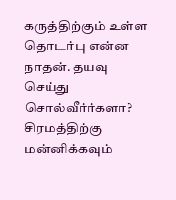கருத்திற்கும் உள்ள தொடர்பு என்ன நாதன். தயவு செய்து சொல்வீர்ர்களா? சிரமத்திற்கு மன்னிக்கவும்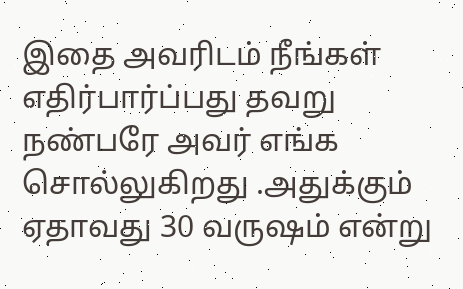இதை அவரிடம் நீங்கள் எதிர்பார்ப்பது தவறு நண்பரே அவர் எங்க சொல்லுகிறது .அதுக்கும் ஏதாவது 30 வருஷம் என்று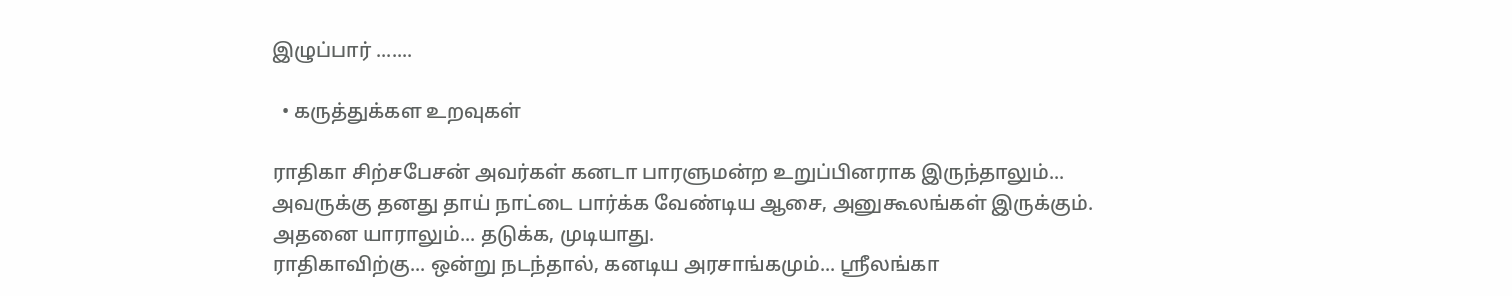இழுப்பார் .......

  • கருத்துக்கள உறவுகள்

ராதிகா சிற்சபேசன் அவர்கள் கனடா பாரளுமன்ற உறுப்பினராக இருந்தாலும்...
அவருக்கு தனது தாய் நாட்டை பார்க்க வேண்டிய ஆசை, அனுகூலங்கள் இருக்கும்.
அதனை யாராலும்... தடுக்க, முடியாது.
ராதிகாவிற்கு... ஒன்று நடந்தால், கனடிய அரசாங்கமும்... ஸ்ரீலங்கா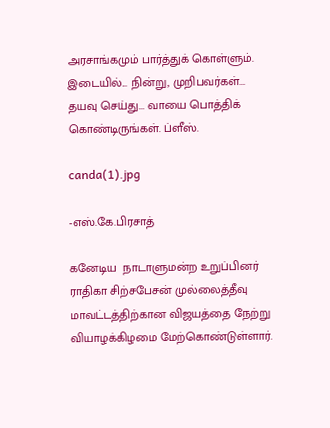அரசாங்கமும் பார்த்துக் கொள்ளும்.
இடையில்... நின்று, முறிபவர்கள்... தயவு செய்து... வாயை பொத்திக் கொண்டிருங்கள். ப்ளீஸ்.

canda(1).jpg

-எஸ்.கே.பிரசாத்

கனேடிய  நாடாளுமன்ற உறுப்பினர் ராதிகா சிற்சபேசன் முல்லைத்தீவு மாவட்டத்திற்கான விஜயத்தை நேற்று வியாழக்கிழமை மேற்கொண்டுள்ளார்.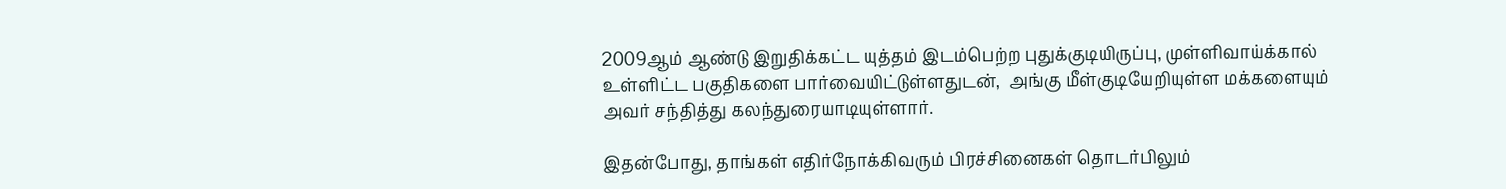2009ஆம் ஆண்டு இறுதிக்கட்ட யுத்தம் இடம்பெற்ற புதுக்குடியிருப்பு, முள்ளிவாய்க்கால் உள்ளிட்ட பகுதிகளை பார்வையிட்டுள்ளதுடன்,  அங்கு மீள்குடியேறியுள்ள மக்களையும் அவர் சந்தித்து கலந்துரையாடியுள்ளார்.

இதன்போது, தாங்கள் எதிர்நோக்கிவரும் பிரச்சினைகள் தொடர்பிலும்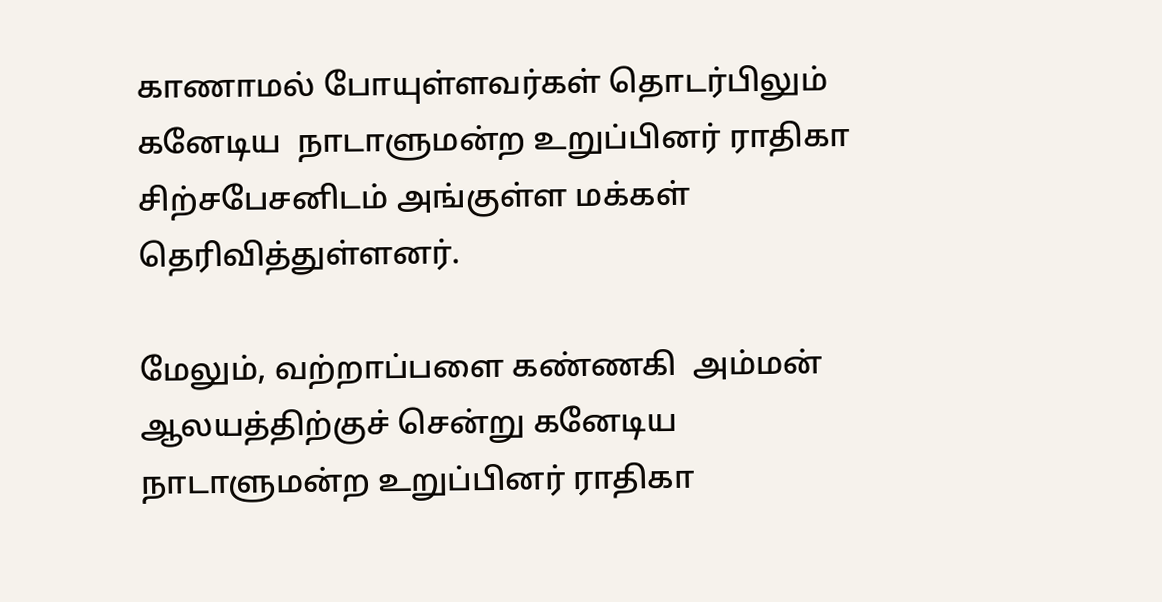காணாமல் போயுள்ளவர்கள் தொடர்பிலும் கனேடிய  நாடாளுமன்ற உறுப்பினர் ராதிகா சிற்சபேசனிடம் அங்குள்ள மக்கள் தெரிவித்துள்ளனர்.

மேலும், வற்றாப்பளை கண்ணகி  அம்மன் ஆலயத்திற்குச் சென்று கனேடிய  நாடாளுமன்ற உறுப்பினர் ராதிகா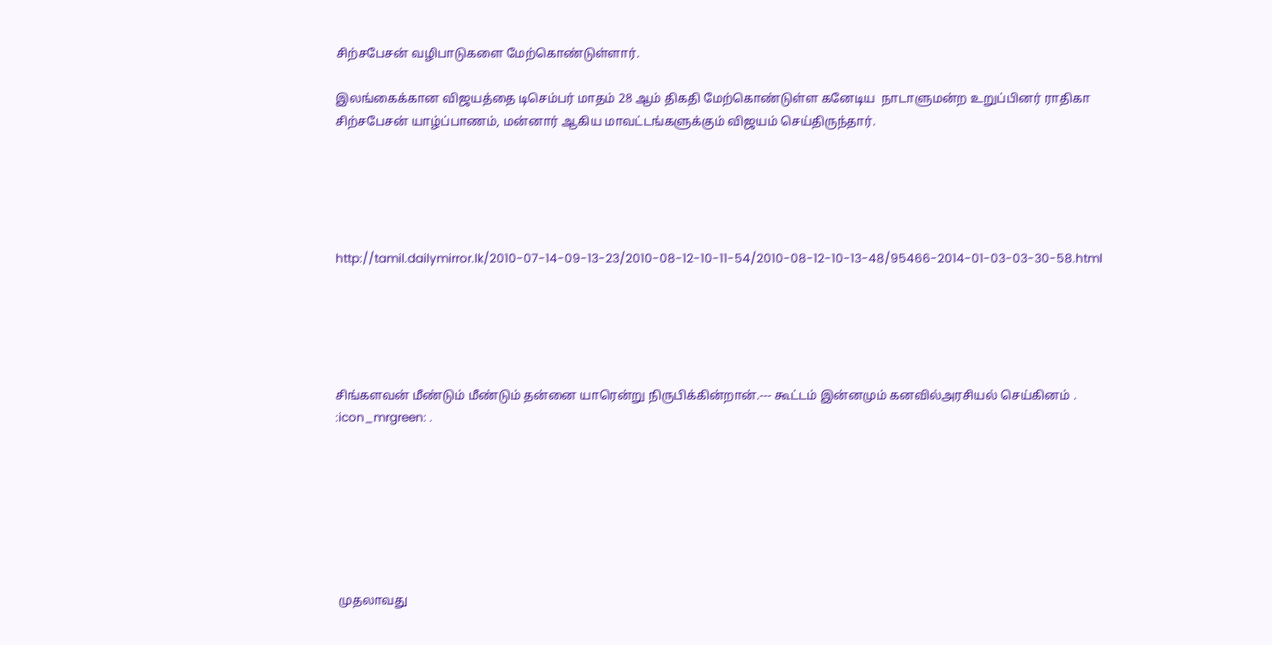சிற்சபேசன் வழிபாடுகளை மேற்கொண்டுள்ளார்.

இலங்கைக்கான விஜயத்தை டிசெம்பர் மாதம் 28 ஆம் திகதி மேற்கொண்டுள்ள கனேடிய  நாடாளுமன்ற உறுப்பினர் ராதிகா சிற்சபேசன் யாழ்ப்பாணம், மன்னார் ஆகிய மாவட்டங்களுக்கும் விஜயம் செய்திருந்தார்.





http://tamil.dailymirror.lk/2010-07-14-09-13-23/2010-08-12-10-11-54/2010-08-12-10-13-48/95466-2014-01-03-03-30-58.html





சிங்களவன் மீண்டும் மீண்டும் தன்னை யாரென்று நிருபிக்கின்றான்.--- கூட்டம் இன்னமும் கனவில்அரசியல் செய்கினம் . :icon_mrgreen: .







 முதலாவது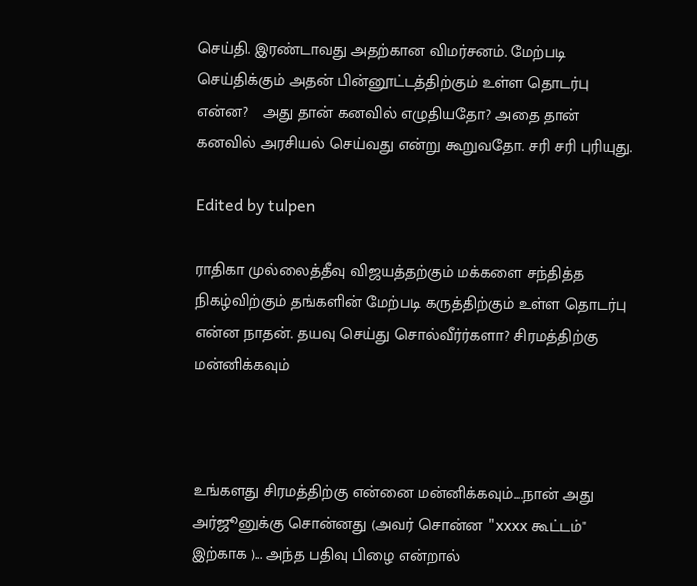செய்தி. இரண்டாவது அதற்கான விமர்சனம். மேற்படி செய்திக்கும் அதன் பின்னூட்டத்திற்கும் உள்ள தொடர்பு என்ன?   அது தான் கனவில் எழுதியதோ? அதை தான் கனவில் அரசியல் செய்வது என்று கூறுவதோ. சரி சரி புரியுது.

Edited by tulpen

ராதிகா முல்லைத்தீவு விஜயத்தற்கும் மக்களை சந்தித்த நிகழ்விற்கும் தங்களின் மேற்படி கருத்திற்கும் உள்ள தொடர்பு என்ன நாதன். தயவு செய்து சொல்வீர்ர்களா? சிரமத்திற்கு மன்னிக்கவும்



உங்களது சிரமத்திற்கு என்னை மன்னிக்கவும்....நான் அது அர்ஜூனுக்கு சொன்னது (அவர் சொன்ன "xxxx கூட்டம்" இற்காக )... அந்த பதிவு பிழை என்றால்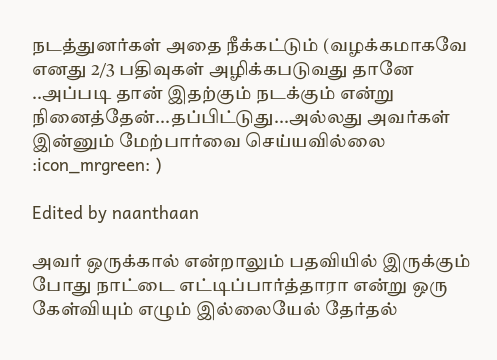நடத்துனர்கள் அதை நீக்கட்டும் (வழக்கமாகவே எனது 2/3 பதிவுகள் அழிக்கபடுவது தானே ..அப்படி தான் இதற்கும் நடக்கும் என்று நினைத்தேன்...தப்பிட்டுது...அல்லது அவர்கள் இன்னும் மேற்பார்வை செய்யவில்லை :icon_mrgreen: )

Edited by naanthaan

அவர் ஒருக்கால் என்றாலும் பதவியில் இருக்கும் போது நாட்டை எட்டிப்பார்த்தாரா என்று ஒரு கேள்வியும் எழும் இல்லையேல் தேர்தல்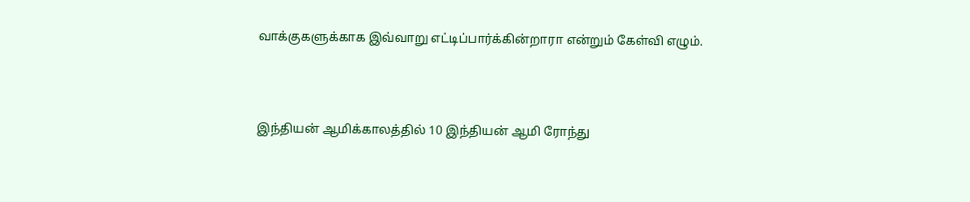வாக்குகளுக்காக இவ்வாறு எட்டிப்பார்க்கின்றாரா என்றும் கேள்வி எழும்.



இந்தியன் ஆமிக்காலத்தில் 10 இந்தியன் ஆமி ரோந்து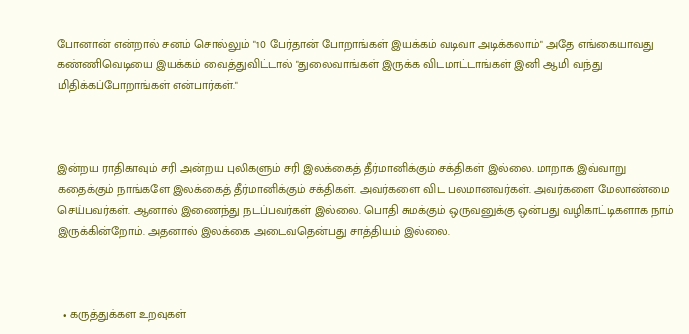போனான் என்றால் சனம் சொல்லும் "10 பேர்தான் போறாங்கள் இயக்கம் வடிவா அடிக்கலாம்" அதே எங்கையாவது கண்ணிவெடியை இயக்கம் வைத்துவிட்டால் "துலைவாங்கள் இருக்க விடமாட்டாங்கள் இனி ஆமி வந்து மிதிக்கப்போறாங்கள் என்பார்கள்."



இன்றய ராதிகாவும் சரி அன்றய புலிகளும் சரி இலக்கைத் தீர்மானிக்கும் சக்திகள் இல்லை. மாறாக இவ்வாறு கதைக்கும் நாங்களே இலக்கைத் தீர்மானிக்கும் சக்திகள். அவர்களை விட பலமானவர்கள். அவர்களை மேலாண்மை செய்பவர்கள். ஆனால் இணைந்து நடப்பவர்கள் இல்லை. பொதி சுமக்கும் ஒருவனுக்கு ஒன்பது வழிகாட்டிகளாக நாம் இருக்கின்றோம். அதனால் இலக்கை அடைவதென்பது சாத்தியம் இல்லை.



  • கருத்துக்கள உறவுகள்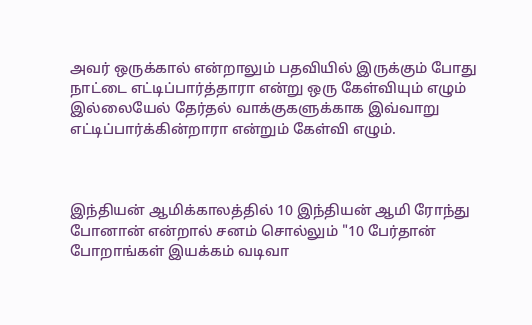அவர் ஒருக்கால் என்றாலும் பதவியில் இருக்கும் போது நாட்டை எட்டிப்பார்த்தாரா என்று ஒரு கேள்வியும் எழும் இல்லையேல் தேர்தல் வாக்குகளுக்காக இவ்வாறு எட்டிப்பார்க்கின்றாரா என்றும் கேள்வி எழும்.



இந்தியன் ஆமிக்காலத்தில் 10 இந்தியன் ஆமி ரோந்து போனான் என்றால் சனம் சொல்லும் "10 பேர்தான் போறாங்கள் இயக்கம் வடிவா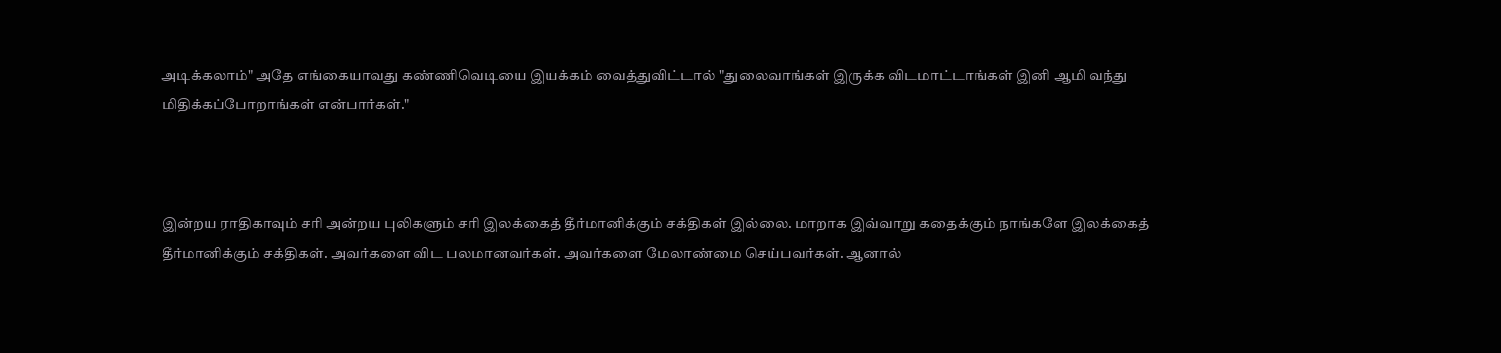அடிக்கலாம்" அதே எங்கையாவது கண்ணிவெடியை இயக்கம் வைத்துவிட்டால் "துலைவாங்கள் இருக்க விடமாட்டாங்கள் இனி ஆமி வந்து மிதிக்கப்போறாங்கள் என்பார்கள்."



இன்றய ராதிகாவும் சரி அன்றய புலிகளும் சரி இலக்கைத் தீர்மானிக்கும் சக்திகள் இல்லை. மாறாக இவ்வாறு கதைக்கும் நாங்களே இலக்கைத் தீர்மானிக்கும் சக்திகள். அவர்களை விட பலமானவர்கள். அவர்களை மேலாண்மை செய்பவர்கள். ஆனால்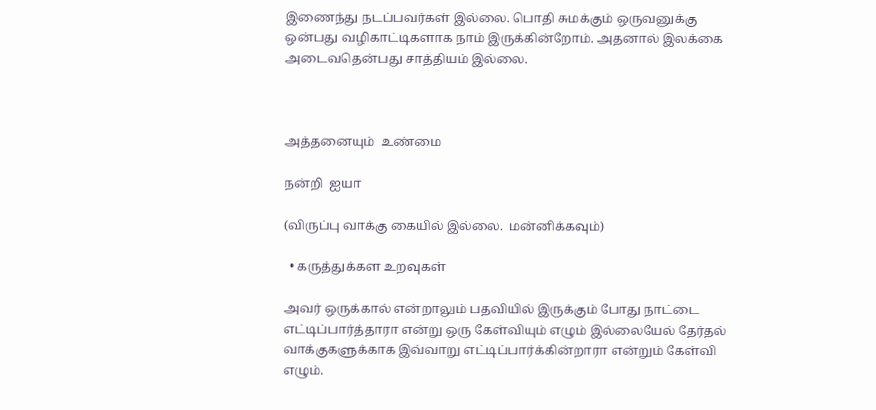இணைந்து நடப்பவர்கள் இல்லை. பொதி சுமக்கும் ஒருவனுக்கு ஒன்பது வழிகாட்டிகளாக நாம் இருக்கின்றோம். அதனால் இலக்கை அடைவதென்பது சாத்தியம் இல்லை.



அத்தனையும்  உண்மை

நன்றி  ஐயா

(விருப்பு வாக்கு கையில் இல்லை.  மன்னிக்கவும்)

  • கருத்துக்கள உறவுகள்

அவர் ஒருக்கால் என்றாலும் பதவியில் இருக்கும் போது நாட்டை எட்டிப்பார்த்தாரா என்று ஒரு கேள்வியும் எழும் இல்லையேல் தேர்தல் வாக்குகளுக்காக இவ்வாறு எட்டிப்பார்க்கின்றாரா என்றும் கேள்வி எழும்.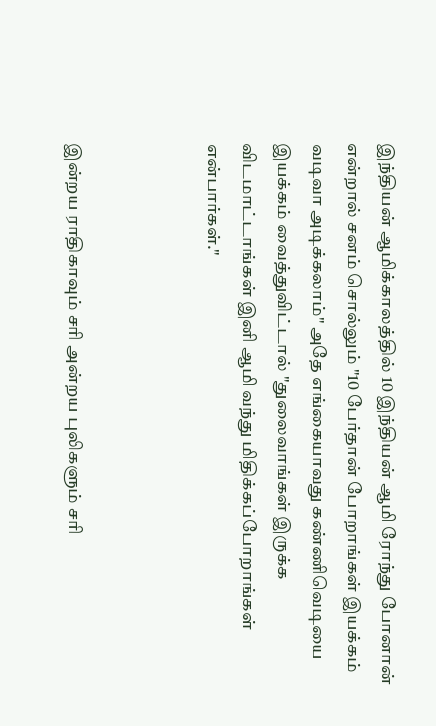இந்தியன் ஆமிக்காலத்தில் 10 இந்தியன் ஆமி ரோந்து போனான் என்றால் சனம் சொல்லும் "10 பேர்தான் போறாங்கள் இயக்கம் வடிவா அடிக்கலாம்" அதே எங்கையாவது கண்ணிவெடியை இயக்கம் வைத்துவிட்டால் "துலைவாங்கள் இருக்க விடமாட்டாங்கள் இனி ஆமி வந்து மிதிக்கப்போறாங்கள் என்பார்கள்."



இன்றய ராதிகாவும் சரி அன்றய புலிகளும் சரி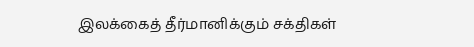இலக்கைத் தீர்மானிக்கும் சக்திகள்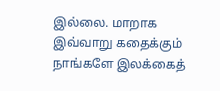இல்லை. மாறாக இவ்வாறு கதைக்கும் நாங்களே இலக்கைத்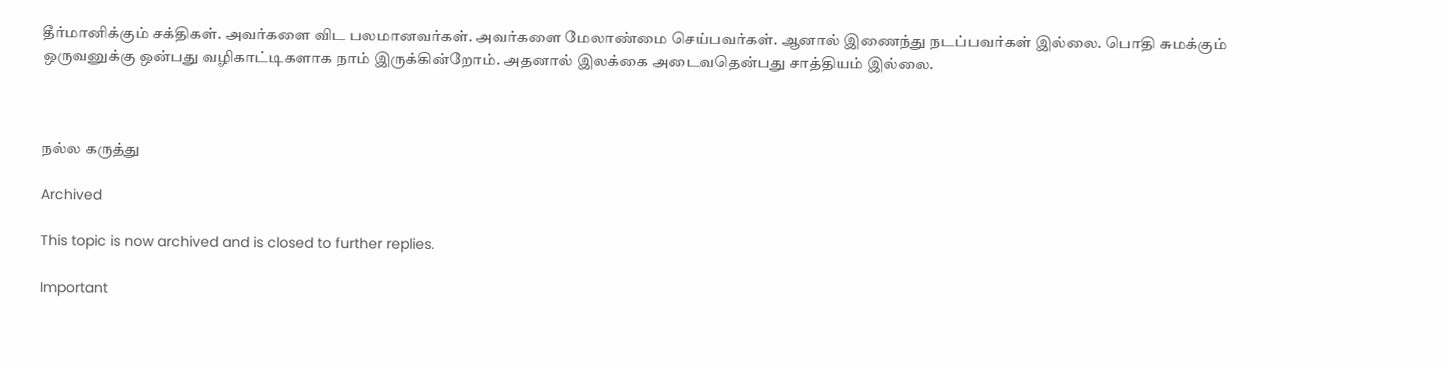தீர்மானிக்கும் சக்திகள். அவர்களை விட பலமானவர்கள். அவர்களை மேலாண்மை செய்பவர்கள். ஆனால் இணைந்து நடப்பவர்கள் இல்லை. பொதி சுமக்கும் ஒருவனுக்கு ஒன்பது வழிகாட்டிகளாக நாம் இருக்கின்றோம். அதனால் இலக்கை அடைவதென்பது சாத்தியம் இல்லை.



நல்ல கருத்து

Archived

This topic is now archived and is closed to further replies.

Important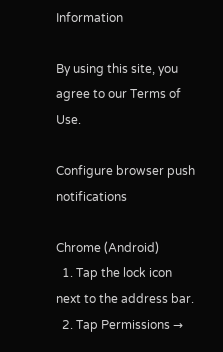Information

By using this site, you agree to our Terms of Use.

Configure browser push notifications

Chrome (Android)
  1. Tap the lock icon next to the address bar.
  2. Tap Permissions →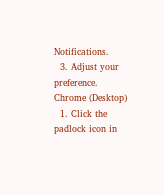Notifications.
  3. Adjust your preference.
Chrome (Desktop)
  1. Click the padlock icon in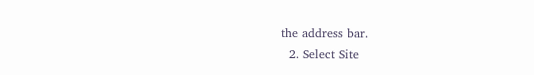the address bar.
  2. Select Site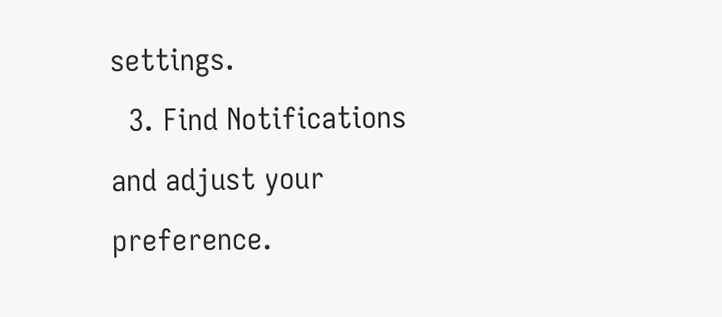settings.
  3. Find Notifications and adjust your preference.